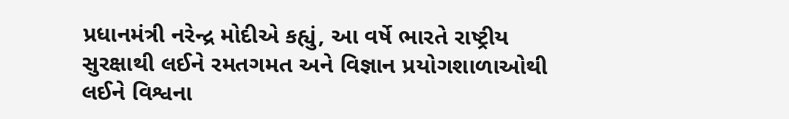પ્રધાનમંત્રી નરેન્દ્ર મોદીએ કહ્યું, આ વર્ષે ભારતે રાષ્ટ્રીય સુરક્ષાથી લઈને રમતગમત અને વિજ્ઞાન પ્રયોગશાળાઓથી લઈને વિશ્વના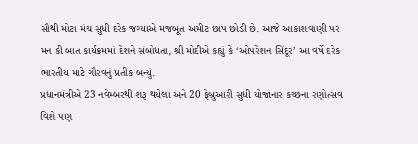સૌથી મોટા મંચ સુધી દરેક જગ્યાએ મજબૂત અમીટ છાપ છોડી છે. આજે આકાશવાણી પર મન કી બાત કાર્યક્રમમાં દેશને સંબોધતા, શ્રી મોદીએ કહ્યું કે ‘ઓપરેશન સિંદૂર’ આ વર્ષે દરેક ભારતીય માટે ગૌરવનું પ્રતીક બન્યું.
પ્રધાનમંત્રીએ 23 નવેમ્બરથી શરૂ થયેલા અને 20 ફેબ્રુઆરી સુધી યોજાનાર કચ્છના રણોત્સવ વિશે પણ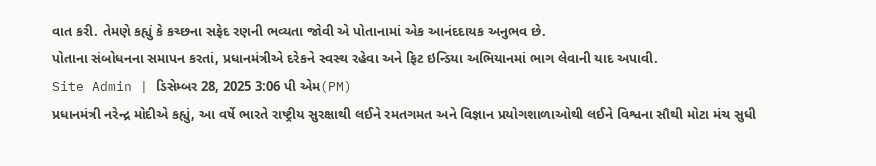વાત કરી. તેમણે કહ્યું કે કચ્છના સફેદ રણની ભવ્યતા જોવી એ પોતાનામાં એક આનંદદાયક અનુભવ છે.
પોતાના સંબોધનના સમાપન કરતાં, પ્રધાનમંત્રીએ દરેકને સ્વસ્થ રહેવા અને ફિટ ઇન્ડિયા અભિયાનમાં ભાગ લેવાની યાદ અપાવી.
Site Admin | ડિસેમ્બર 28, 2025 3:06 પી એમ(PM)
પ્રધાનમંત્રી નરેન્દ્ર મોદીએ કહ્યું, આ વર્ષે ભારતે રાષ્ટ્રીય સુરક્ષાથી લઈને રમતગમત અને વિજ્ઞાન પ્રયોગશાળાઓથી લઈને વિશ્વના સૌથી મોટા મંચ સુધી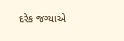દરેક જગ્યાએ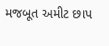મજબૂત અમીટ છાપ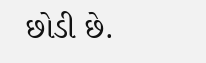છોડી છે.